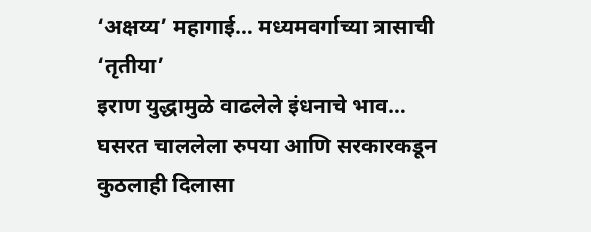‘अक्षय्य’ महागाई… मध्यमवर्गाच्या त्रासाची ‘तृतीया’
इराण युद्धामुळे वाढलेले इंधनाचे भाव… घसरत चाललेला रुपया आणि सरकारकडून कुठलाही दिलासा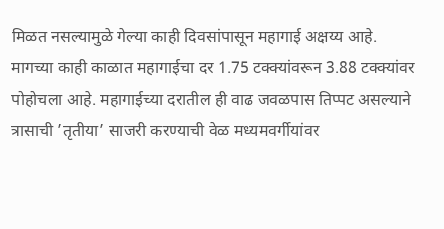मिळत नसल्यामुळे गेल्या काही दिवसांपासून महागाई अक्षय्य आहे. मागच्या काही काळात महागाईचा दर 1.75 टक्क्यांवरून 3.88 टक्क्यांवर पोहोचला आहे. महागाईच्या दरातील ही वाढ जवळपास तिप्पट असल्याने त्रासाची ’तृतीया’ साजरी करण्याची वेळ मध्यमवर्गीयांवर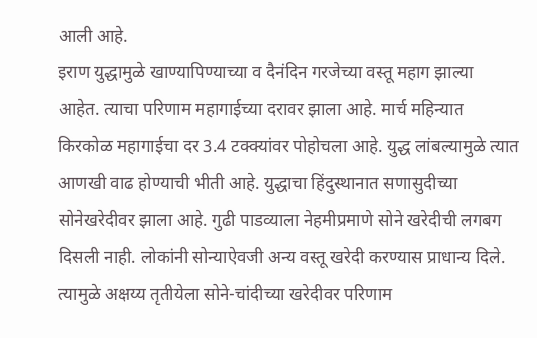आली आहे.
इराण युद्धामुळे खाण्यापिण्याच्या व दैनंदिन गरजेच्या वस्तू महाग झाल्या आहेत. त्याचा परिणाम महागाईच्या दरावर झाला आहे. मार्च महिन्यात किरकोळ महागाईचा दर 3.4 टक्क्यांवर पोहोचला आहे. युद्ध लांबल्यामुळे त्यात आणखी वाढ होण्याची भीती आहे. युद्धाचा हिंदुस्थानात सणासुदीच्या सोनेखरेदीवर झाला आहे. गुढी पाडव्याला नेहमीप्रमाणे सोने खरेदीची लगबग दिसली नाही. लोकांनी सोन्याऐवजी अन्य वस्तू खरेदी करण्यास प्राधान्य दिले. त्यामुळे अक्षय्य तृतीयेला सोने-चांदीच्या खरेदीवर परिणाम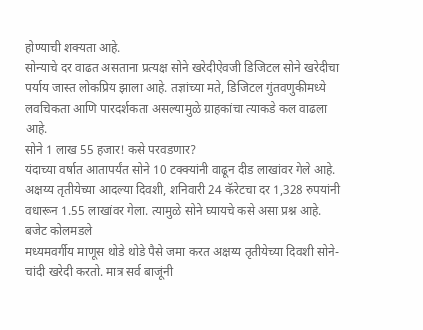होण्याची शक्यता आहे.
सोन्याचे दर वाढत असताना प्रत्यक्ष सोने खरेदीऐवजी डिजिटल सोने खरेदीचा पर्याय जास्त लोकप्रिय झाला आहे. तज्ञांच्या मते, डिजिटल गुंतवणुकीमध्ये लवचिकता आणि पारदर्शकता असल्यामुळे ग्राहकांचा त्याकडे कल वाढला आहे.
सोने 1 लाख 55 हजार! कसे परवडणार?
यंदाच्या वर्षात आतापर्यंत सोने 10 टक्क्यांनी वाढून दीड लाखांवर गेले आहे. अक्षय्य तृतीयेच्या आदल्या दिवशी, शनिवारी 24 कॅरेटचा दर 1,328 रुपयांनी वधारून 1.55 लाखांवर गेला. त्यामुळे सोने घ्यायचे कसे असा प्रश्न आहे.
बजेट कोलमडले
मध्यमवर्गीय माणूस थोडे थोडे पैसे जमा करत अक्षय्य तृतीयेच्या दिवशी सोने-चांदी खरेदी करतो. मात्र सर्व बाजूंनी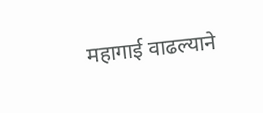महागाई वाढल्याने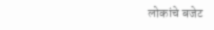लोकांचे बजेट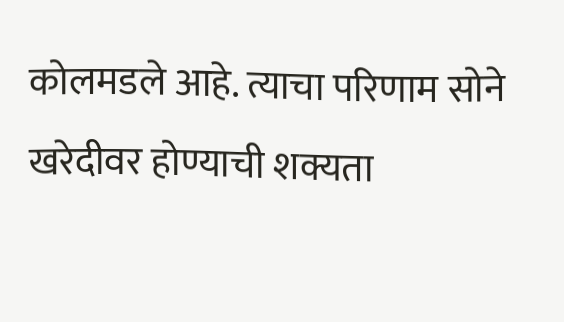कोलमडले आहे. त्याचा परिणाम सोने खरेदीवर होण्याची शक्यता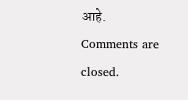आहे.
Comments are closed.